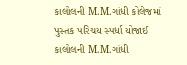કાલોલની M.M.ગાંધી કોલેજમાં પુસ્તક પરિચય સ્પર્ધા યોજાઈ
કાલોલની M.M.ગાંધી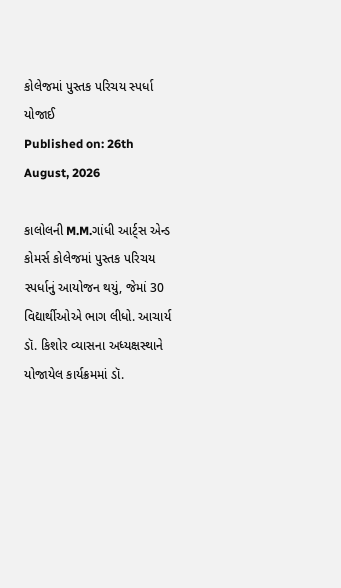કોલેજમાં પુસ્તક પરિચય સ્પર્ધા યોજાઈ
Published on: 26th August, 2026

કાલોલની M.M.ગાંધી આર્ટ્સ એન્ડ કોમર્સ કોલેજમાં પુસ્તક પરિચય સ્પર્ધાનું આયોજન થયું, જેમાં 30 વિદ્યાર્થીઓએ ભાગ લીધો. આચાર્ય ડૉ. કિશોર વ્યાસના અધ્યક્ષસ્થાને યોજાયેલ કાર્યક્રમમાં ડૉ.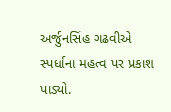અર્જુનસિંહ ગઢવીએ સ્પર્ધાના મહત્વ પર પ્રકાશ પાડ્યો.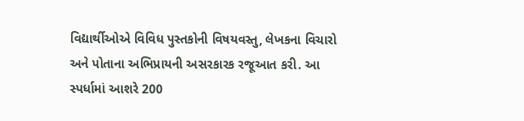વિદ્યાર્થીઓએ વિવિધ પુસ્તકોની વિષયવસ્તુ, લેખકના વિચારો અને પોતાના અભિપ્રાયની અસરકારક રજૂઆત કરી. આ સ્પર્ધામાં આશરે 200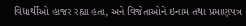વિદ્યાર્થીઓ હાજર રહ્યા હતા, અને વિજેતાઓને ઇનામ તથા પ્રમાણપત્ર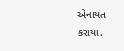એનાયત કરાયા.